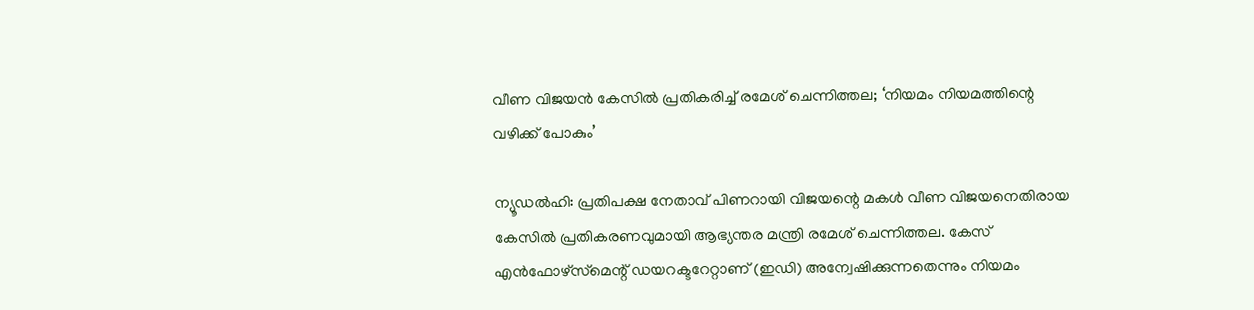വീണ വിജയൻ കേസിൽ പ്രതികരിച്ച് രമേശ് ചെന്നിത്തല; ‘നിയമം നിയമത്തിന്റെ വഴിക്ക് പോകും’

ന്യൂഡൽഹി: പ്രതിപക്ഷ നേതാവ് പിണറായി വിജയന്റെ മകൾ വീണ വിജയനെതിരായ കേസിൽ പ്രതികരണവുമായി ആഭ്യന്തര മന്ത്രി രമേശ് ചെന്നിത്തല. കേസ് എൻഫോഴ്‌സ്‌മെന്റ് ഡയറക്ടറേറ്റാണ് (ഇഡി) അന്വേഷിക്കുന്നതെന്നും നിയമം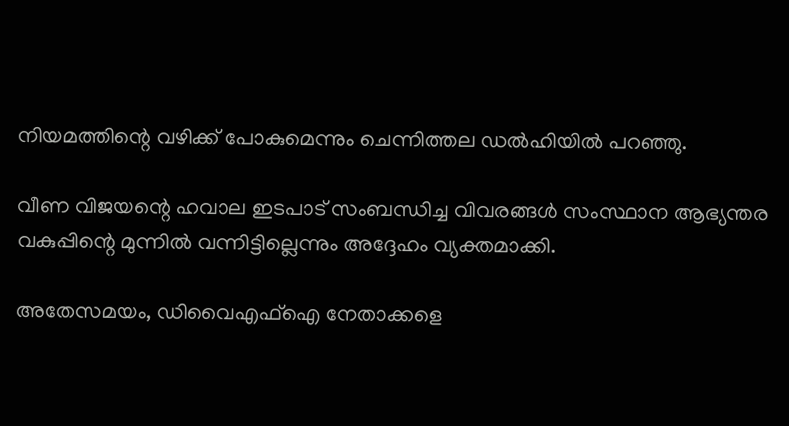നിയമത്തിന്റെ വഴിക്ക് പോകുമെന്നും ചെന്നിത്തല ഡൽഹിയിൽ പറഞ്ഞു.

വീണ വിജയന്റെ ഹവാല ഇടപാട് സംബന്ധിച്ച വിവരങ്ങൾ സംസ്ഥാന ആഭ്യന്തര വകുപ്പിന്റെ മുന്നിൽ വന്നിട്ടില്ലെന്നും അദ്ദേഹം വ്യക്തമാക്കി.

അതേസമയം, ഡിവൈഎഫ്‌ഐ നേതാക്കളെ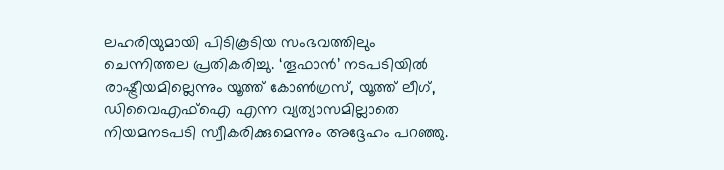ലഹരിയുമായി പിടികൂടിയ സംഭവത്തിലും ചെന്നിത്തല പ്രതികരിച്ചു. ‘തൂഫാൻ’ നടപടിയിൽ രാഷ്ട്രീയമില്ലെന്നും യൂത്ത് കോൺഗ്രസ്, യൂത്ത് ലീഗ്, ഡിവൈഎഫ്‌ഐ എന്ന വ്യത്യാസമില്ലാതെ നിയമനടപടി സ്വീകരിക്കുമെന്നും അദ്ദേഹം പറഞ്ഞു.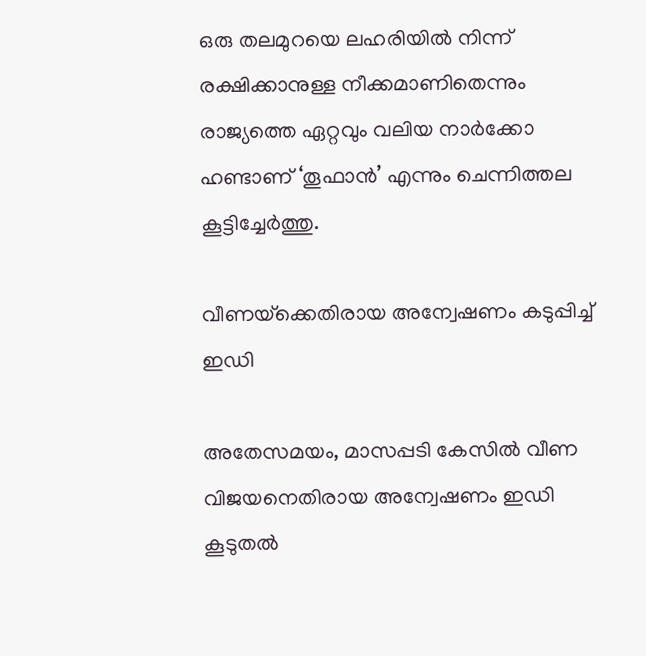ഒരു തലമുറയെ ലഹരിയിൽ നിന്ന് രക്ഷിക്കാനുള്ള നീക്കമാണിതെന്നും രാജ്യത്തെ ഏറ്റവും വലിയ നാർക്കോ ഹണ്ടാണ് ‘തൂഫാൻ’ എന്നും ചെന്നിത്തല കൂട്ടിച്ചേർത്തു.

വീണയ്‌ക്കെതിരായ അന്വേഷണം കടുപ്പിച്ച് ഇഡി

അതേസമയം, മാസപ്പടി കേസിൽ വീണ വിജയനെതിരായ അന്വേഷണം ഇഡി കൂടുതൽ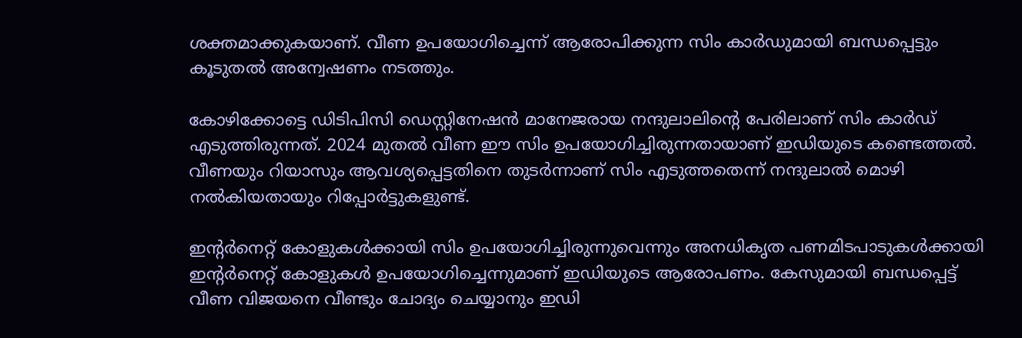ശക്തമാക്കുകയാണ്. വീണ ഉപയോഗിച്ചെന്ന് ആരോപിക്കുന്ന സിം കാർഡുമായി ബന്ധപ്പെട്ടും കൂടുതൽ അന്വേഷണം നടത്തും.

കോഴിക്കോട്ടെ ഡിടിപിസി ഡെസ്റ്റിനേഷൻ മാനേജരായ നന്ദുലാലിന്റെ പേരിലാണ് സിം കാർഡ് എടുത്തിരുന്നത്. 2024 മുതൽ വീണ ഈ സിം ഉപയോഗിച്ചിരുന്നതായാണ് ഇഡിയുടെ കണ്ടെത്തൽ. വീണയും റിയാസും ആവശ്യപ്പെട്ടതിനെ തുടർന്നാണ് സിം എടുത്തതെന്ന് നന്ദുലാൽ മൊഴി നൽകിയതായും റിപ്പോർട്ടുകളുണ്ട്.

ഇന്റർനെറ്റ് കോളുകൾക്കായി സിം ഉപയോഗിച്ചിരുന്നുവെന്നും അനധികൃത പണമിടപാടുകൾക്കായി ഇന്റർനെറ്റ് കോളുകൾ ഉപയോഗിച്ചെന്നുമാണ് ഇഡിയുടെ ആരോപണം. കേസുമായി ബന്ധപ്പെട്ട് വീണ വിജയനെ വീണ്ടും ചോദ്യം ചെയ്യാനും ഇഡി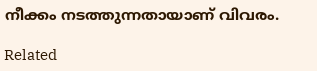നീക്കം നടത്തുന്നതായാണ് വിവരം.

Related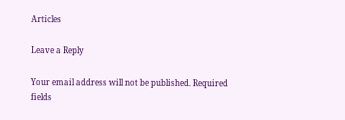Articles

Leave a Reply

Your email address will not be published. Required fields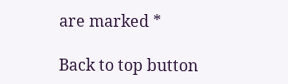are marked *

Back to top button